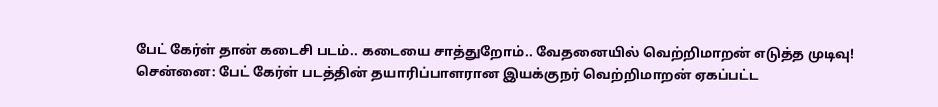பேட் கேர்ள் தான் கடைசி படம்.. கடையை சாத்துறோம்.. வேதனையில் வெற்றிமாறன் எடுத்த முடிவு!
சென்னை: பேட் கேர்ள் படத்தின் தயாரிப்பாளரான இயக்குநர் வெற்றிமாறன் ஏகப்பட்ட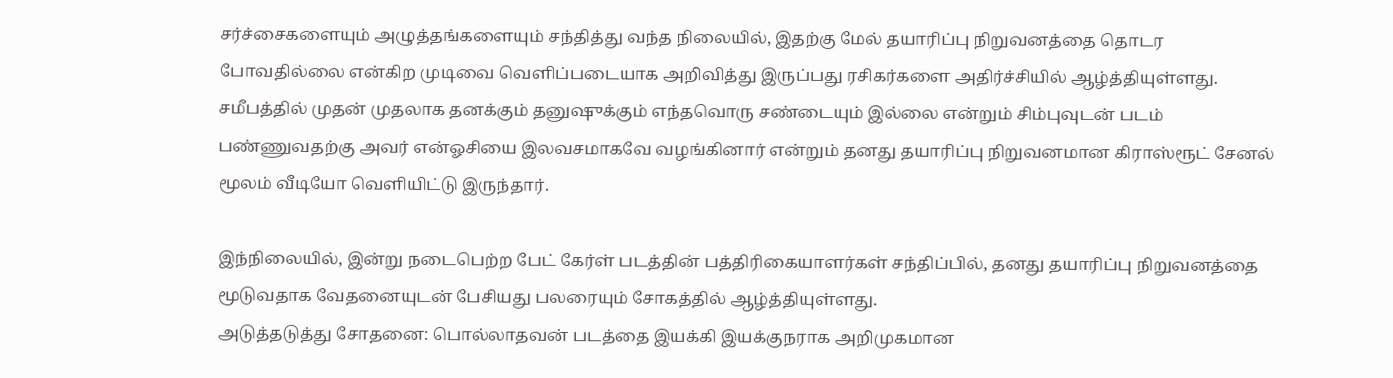சர்ச்சைகளையும் அழுத்தங்களையும் சந்தித்து வந்த நிலையில், இதற்கு மேல் தயாரிப்பு நிறுவனத்தை தொடர போவதில்லை என்கிற முடிவை வெளிப்படையாக அறிவித்து இருப்பது ரசிகர்களை அதிர்ச்சியில் ஆழ்த்தியுள்ளது.
சமீபத்தில் முதன் முதலாக தனக்கும் தனுஷுக்கும் எந்தவொரு சண்டையும் இல்லை என்றும் சிம்புவுடன் படம் பண்ணுவதற்கு அவர் என்ஓசியை இலவசமாகவே வழங்கினார் என்றும் தனது தயாரிப்பு நிறுவனமான கிராஸ்ரூட் சேனல் மூலம் வீடியோ வெளியிட்டு இருந்தார்.

இந்நிலையில், இன்று நடைபெற்ற பேட் கேர்ள் படத்தின் பத்திரிகையாளர்கள் சந்திப்பில், தனது தயாரிப்பு நிறுவனத்தை மூடுவதாக வேதனையுடன் பேசியது பலரையும் சோகத்தில் ஆழ்த்தியுள்ளது.
அடுத்தடுத்து சோதனை: பொல்லாதவன் படத்தை இயக்கி இயக்குநராக அறிமுகமான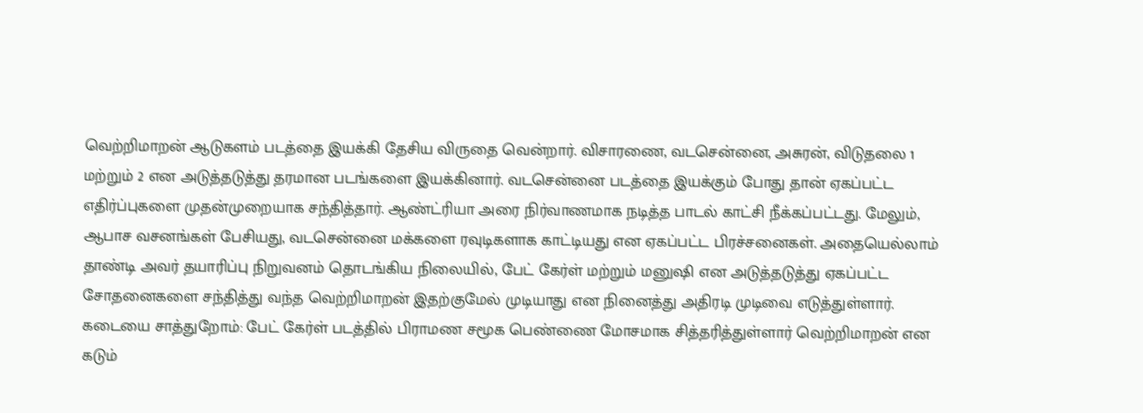வெற்றிமாறன் ஆடுகளம் படத்தை இயக்கி தேசிய விருதை வென்றார். விசாரணை, வடசென்னை, அசுரன், விடுதலை 1 மற்றும் 2 என அடுத்தடுத்து தரமான படங்களை இயக்கினார். வடசென்னை படத்தை இயக்கும் போது தான் ஏகப்பட்ட எதிர்ப்புகளை முதன்முறையாக சந்தித்தார். ஆண்ட்ரியா அரை நிர்வாணமாக நடித்த பாடல் காட்சி நீக்கப்பட்டது. மேலும், ஆபாச வசனங்கள் பேசியது, வடசென்னை மக்களை ரவுடிகளாக காட்டியது என ஏகப்பட்ட பிரச்சனைகள். அதையெல்லாம் தாண்டி அவர் தயாரிப்பு நிறுவனம் தொடங்கிய நிலையில், பேட் கேர்ள் மற்றும் மனுஷி என அடுத்தடுத்து ஏகப்பட்ட சோதனைகளை சந்தித்து வந்த வெற்றிமாறன் இதற்குமேல் முடியாது என நினைத்து அதிரடி முடிவை எடுத்துள்ளார்.
கடையை சாத்துறோம்: பேட் கேர்ள் படத்தில் பிராமண சமூக பெண்ணை மோசமாக சித்தரித்துள்ளார் வெற்றிமாறன் என கடும்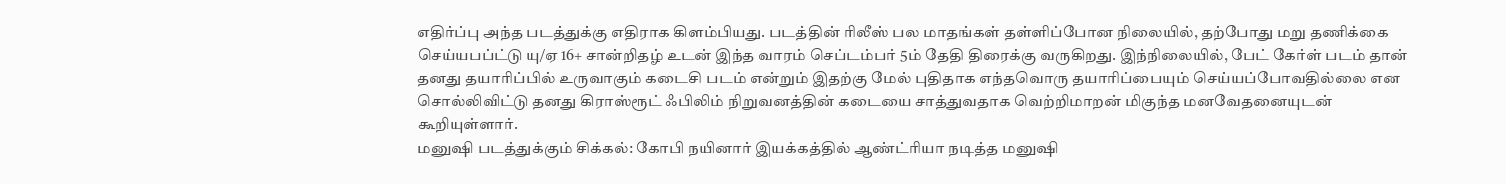எதிர்ப்பு அந்த படத்துக்கு எதிராக கிளம்பியது. படத்தின் ரிலீஸ் பல மாதங்கள் தள்ளிப்போன நிலையில், தற்போது மறு தணிக்கை செய்யபப்ட்டு யு/ஏ 16+ சான்றிதழ் உடன் இந்த வாரம் செப்டம்பர் 5ம் தேதி திரைக்கு வருகிறது. இந்நிலையில், பேட் கேர்ள் படம் தான் தனது தயாரிப்பில் உருவாகும் கடைசி படம் என்றும் இதற்கு மேல் புதிதாக எந்தவொரு தயாரிப்பையும் செய்யப்போவதில்லை என சொல்லிவிட்டு தனது கிராஸ்ரூட் ஃபிலிம் நிறுவனத்தின் கடையை சாத்துவதாக வெற்றிமாறன் மிகுந்த மனவேதனையுடன் கூறியுள்ளார்.
மனுஷி படத்துக்கும் சிக்கல்: கோபி நயினார் இயக்கத்தில் ஆண்ட்ரியா நடித்த மனுஷி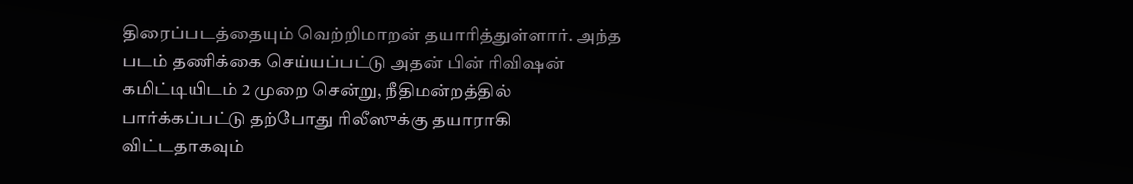திரைப்படத்தையும் வெற்றிமாறன் தயாரித்துள்ளார். அந்த படம் தணிக்கை செய்யப்பட்டு அதன் பின் ரிவிஷன் கமிட்டியிடம் 2 முறை சென்று, நீதிமன்றத்தில் பார்க்கப்பட்டு தற்போது ரிலீஸுக்கு தயாராகி விட்டதாகவும்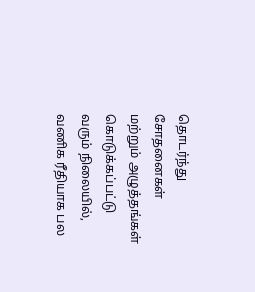தொடர்ந்து சோதனைகள் மற்றும் அழுத்தங்கள் கொடுக்கப்பட்டு வரும் நிலையில், வணிக ரீதியாக பல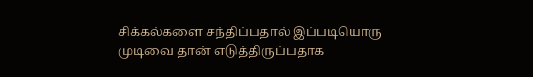சிக்கல்களை சந்திப்பதால் இப்படியொரு முடிவை தான் எடுத்திருப்பதாக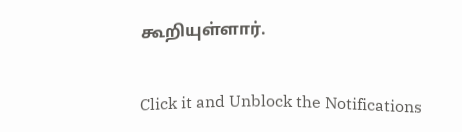கூறியுள்ளார்.


Click it and Unblock the Notifications